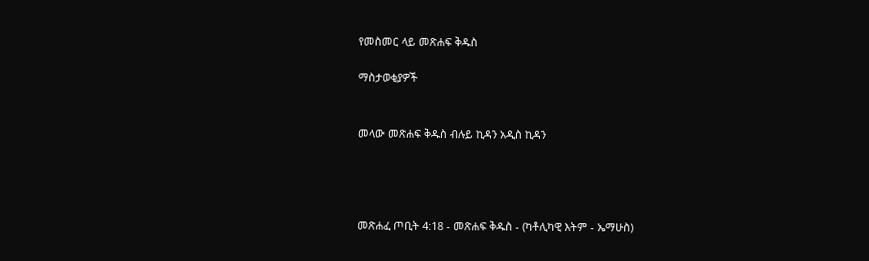የመስመር ላይ መጽሐፍ ቅዱስ

ማስታወቂያዎች


መላው መጽሐፍ ቅዱስ ብሉይ ኪዳን አዲስ ኪዳን




መጽሐፈ ጦቢት 4:18 - መጽሐፍ ቅዱስ - (ካቶሊካዊ እትም - ኤማሁስ)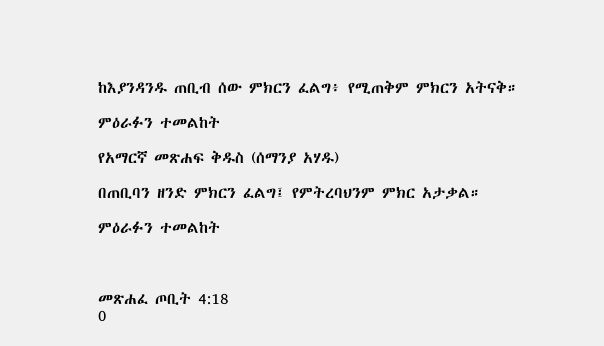ከእያንዳንዱ ጠቢብ ሰው ምክርን ፈልግ፥ የሚጠቅም ምክርን አትናቅ።

ምዕራፉን ተመልከት

የአማርኛ መጽሐፍ ቅዱስ (ሰማንያ አሃዱ)

በጠቢባን ዘንድ ምክርን ፈልግ፤ የምትረባህንም ምክር አታቃል።

ምዕራፉን ተመልከት



መጽሐፈ ጦቢት 4:18
0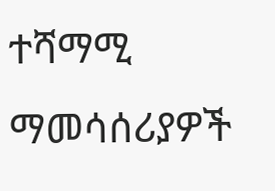ተሻማሚ ማመሳሰሪያዎች